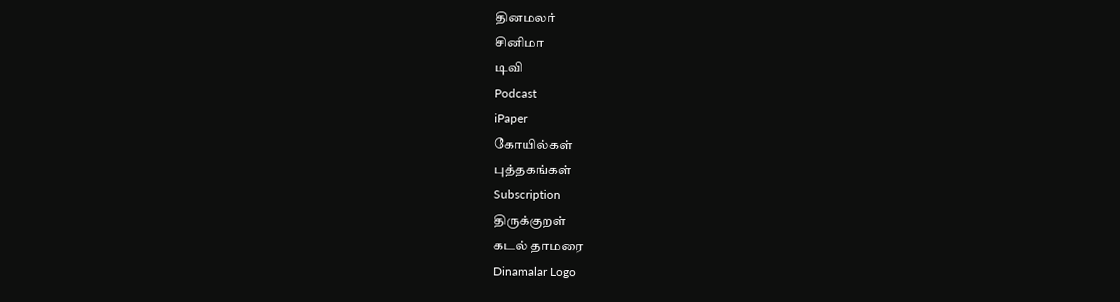தினமலர்
சினிமா
டிவி
Podcast
iPaper
கோயில்கள்
புத்தகங்கள்
Subscription
திருக்குறள்
கடல் தாமரை
Dinamalar Logo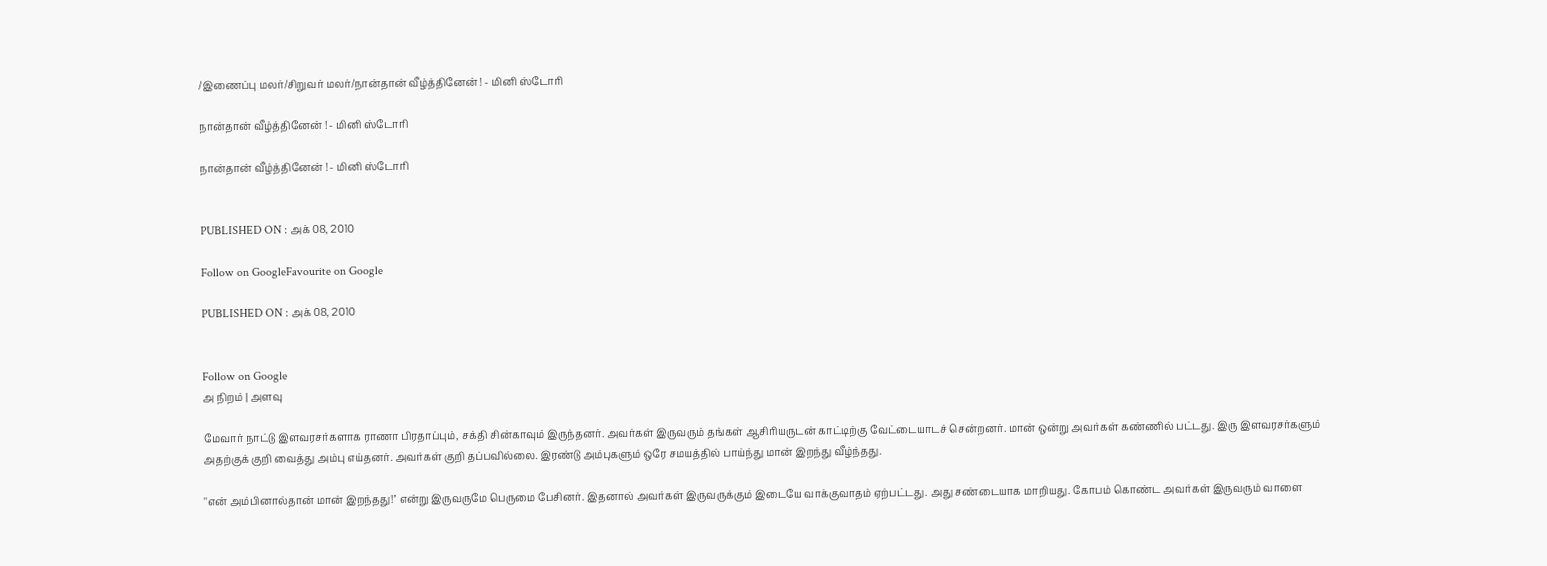/இணைப்பு மலர்/சிறுவர் மலர்/நான்தான் வீழ்த்தினேன் ! - மினி ஸ்டோரி

நான்தான் வீழ்த்தினேன் ! - மினி ஸ்டோரி

நான்தான் வீழ்த்தினேன் ! - மினி ஸ்டோரி


PUBLISHED ON : அக் 08, 2010

Follow on GoogleFavourite on Google

PUBLISHED ON : அக் 08, 2010


Follow on Google
அ நிறம் | அளவு

மேவார் நாட்டு இளவரசர்களாக ராணா பிரதாப்பும், சக்தி சின்காவும் இருந்தனர். அவர்கள் இருவரும் தங்கள் ஆசிரியருடன் காட்டிற்கு வேட்டையாடச் சென்றனர். மான் ஒன்று அவர்கள் கண்ணில் பட்டது. இரு இளவரசர்களும் அதற்குக் குறி வைத்து அம்பு எய்தனர். அவர்கள் குறி தப்பவில்லை. இரண்டு அம்புகளும் ஒரே சமயத்தில் பாய்ந்து மான் இறந்து வீழ்ந்தது.

''என் அம்பினால்தான் மான் இறந்தது!'' என்று இருவருமே பெருமை பேசினர். இதனால் அவர்கள் இருவருக்கும் இடையே வாக்குவாதம் ஏற்பட்டது. அது சண்டையாக மாறியது. கோபம் கொண்ட அவர்கள் இருவரும் வாளை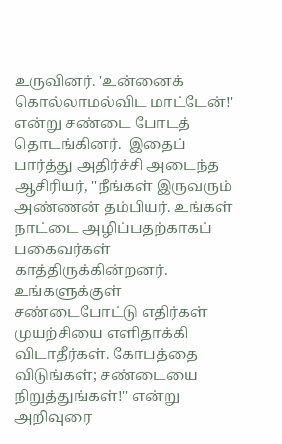உருவினர். 'உன்னைக் கொல்லாமல்விட மாட்டேன்!' என்று சண்டை போடத் தொடங்கினர்.  இதைப் பார்த்து அதிர்ச்சி அடைந்த ஆசிரியர், ''நீங்கள் இருவரும் அண்ணன் தம்பியர். உங்கள் நாட்டை அழிப்பதற்காகப் பகைவர்கள் காத்திருக்கின்றனர். உங்களுக்குள் சண்டைபோட்டு எதிர்கள் முயற்சியை எளிதாக்கி விடாதீர்கள். கோபத்தை விடுங்கள்; சண்டையை நிறுத்துங்கள்!'' என்று அறிவுரை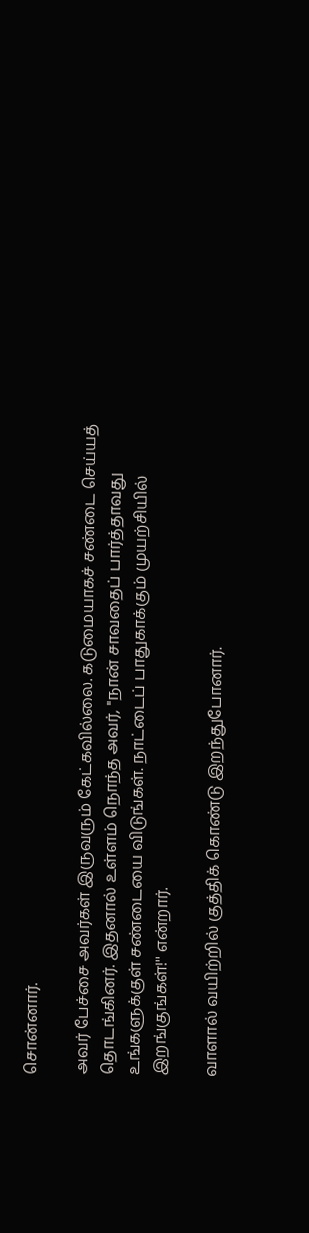சொன்னார்.

அவர் பேச்சை அவர்கள் இருவரும் கேட்கவில்லை. கடுமையாகச் சண்டை செய்யத் தொடங்கினர். இதனால் உள்ளம் நொந்த அவர், ''நான் சாவதைப் பார்த்தாவது உங்களுக்குள் சண்டையை விடுங்கள். நாட்டைப் பாதுகாக்கும் முயற்சியில் இறங்குங்கள்!'' என்றார்.

வாளால் வயிற்றில் குத்திக் கொண்டு இறந்துபோனார்.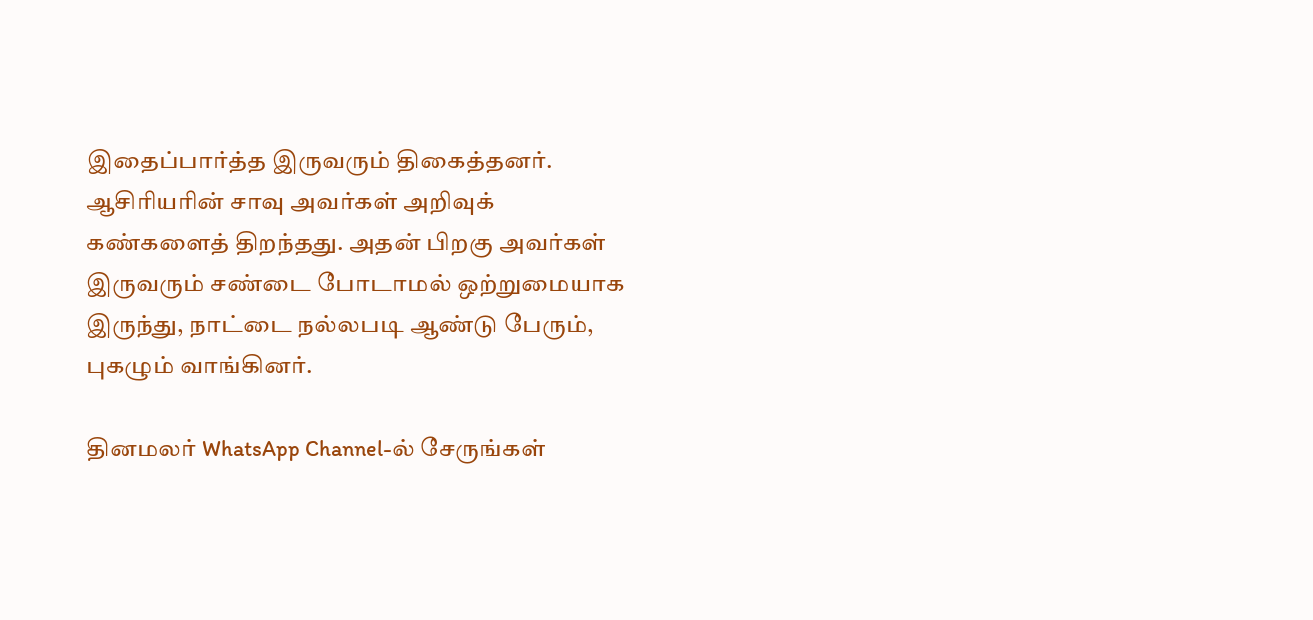இதைப்பார்த்த இருவரும் திகைத்தனர். ஆசிரியரின் சாவு அவர்கள் அறிவுக் கண்களைத் திறந்தது. அதன் பிறகு அவர்கள் இருவரும் சண்டை போடாமல் ஒற்றுமையாக இருந்து, நாட்டை நல்லபடி ஆண்டு பேரும், புகழும் வாங்கினர்.

தினமலர் WhatsApp Channel-ல் சேருங்கள்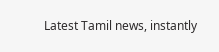Latest Tamil news, instantly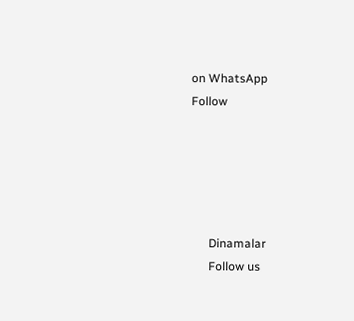on WhatsApp
Follow





      Dinamalar
      Follow us